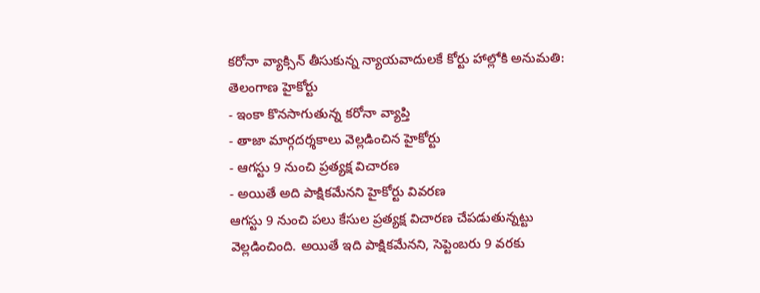కరోనా వ్యాక్సిన్ తీసుకున్న న్యాయవాదులకే కోర్టు హాల్లోకి అనుమతి: తెలంగాణ హైకోర్టు
- ఇంకా కొనసాగుతున్న కరోనా వ్యాప్తి
- తాజా మార్గదర్శకాలు వెల్లడించిన హైకోర్టు
- ఆగస్టు 9 నుంచి ప్రత్యక్ష విచారణ
- అయితే అది పాక్షికమేనని హైకోర్టు వివరణ
ఆగస్టు 9 నుంచి పలు కేసుల ప్రత్యక్ష విచారణ చేపడుతున్నట్టు వెల్లడించింది. అయితే ఇది పాక్షికమేనని, సెప్టెంబరు 9 వరకు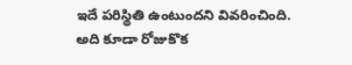ఇదే పరిస్థితి ఉంటుందని వివరించింది. అది కూడా రోజుకొక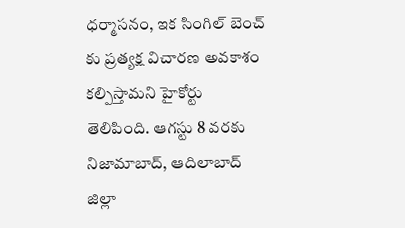ధర్మాసనం, ఇక సింగిల్ బెంచ్ కు ప్రత్యక్ష విచారణ అవకాశం కల్పిస్తామని హైకోర్టు తెలిపింది. ఆగస్టు 8 వరకు నిజామాబాద్, ఆదిలాబాద్ జిల్లా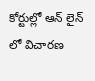కోర్టుల్లో ఆన్ లైన్ లో విచారణ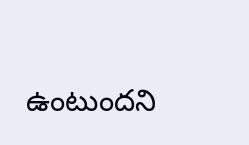ఉంటుందని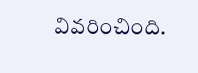వివరించింది.